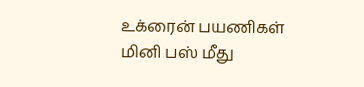உக்ரைன் பயணிகள் மினி பஸ் மீது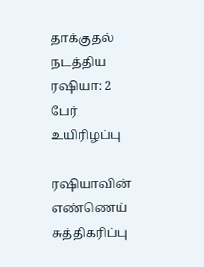தாக்குதல் நடத்திய ரஷியா: 2 பேர் உயிரிழப்பு

ரஷியாவின் எண்ணெய் சுத்திகரிப்பு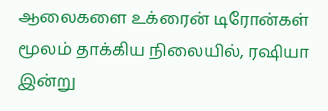ஆலைகளை உக்ரைன் டிரோன்கள் மூலம் தாக்கிய நிலையில், ரஷியா இன்று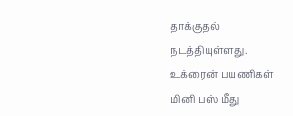தாக்குதல் நடத்தியுள்ளது.
உக்ரைன் பயணிகள் மினி பஸ் மீது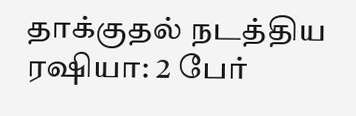தாக்குதல் நடத்திய ரஷியா: 2 பேர்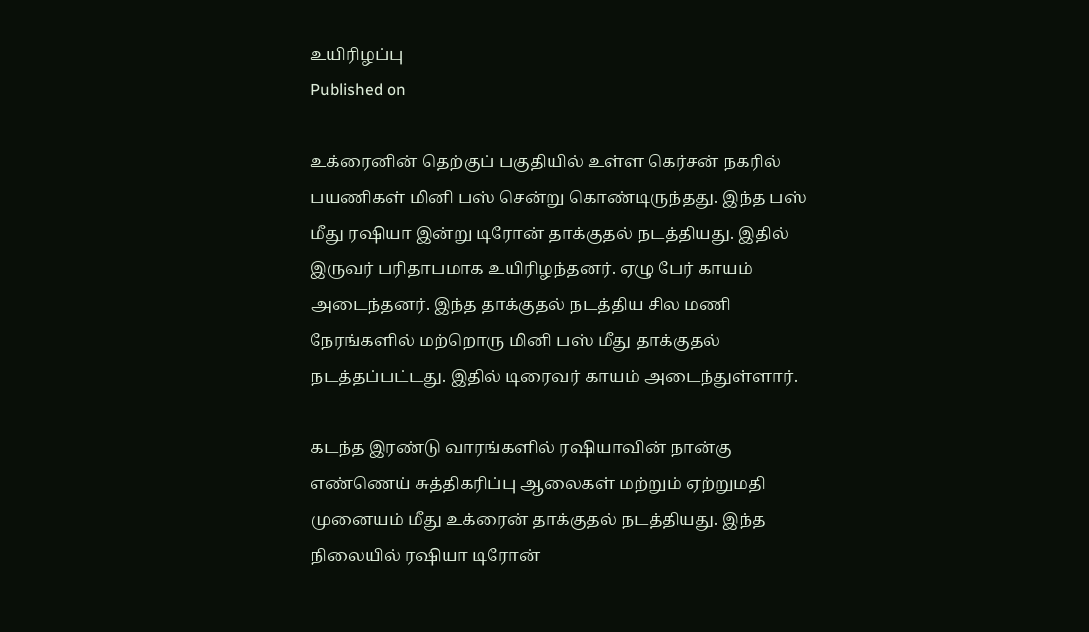உயிரிழப்பு
Published on

உக்ரைனின் தெற்குப் பகுதியில் உள்ள கெர்சன் நகரில் பயணிகள் மினி பஸ் சென்று கொண்டிருந்தது. இந்த பஸ் மீது ரஷியா இன்று டிரோன் தாக்குதல் நடத்தியது. இதில் இருவர் பரிதாபமாக உயிரிழந்தனர். ஏழு பேர் காயம் அடைந்தனர். இந்த தாக்குதல் நடத்திய சில மணி நேரங்களில் மற்றொரு மினி பஸ் மீது தாக்குதல் நடத்தப்பட்டது. இதில் டிரைவர் காயம் அடைந்துள்ளார்.

கடந்த இரண்டு வாரங்களில் ரஷியாவின் நான்கு எண்ணெய் சுத்திகரிப்பு ஆலைகள் மற்றும் ஏற்றுமதி முனையம் மீது உக்ரைன் தாக்குதல் நடத்தியது. இந்த நிலையில் ரஷியா டிரோன்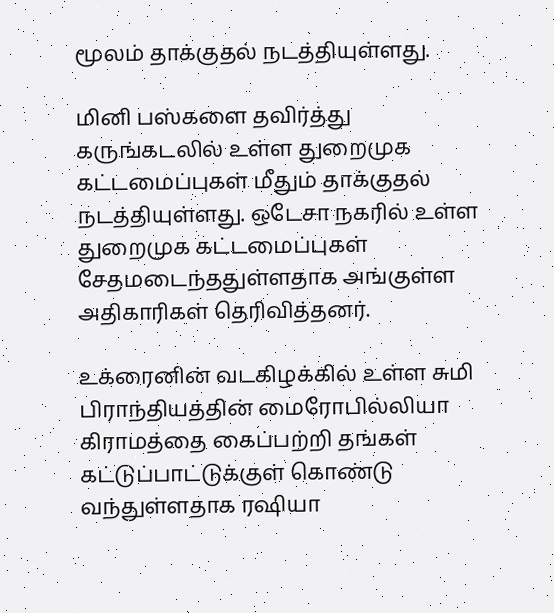மூலம் தாக்குதல் நடத்தியுள்ளது.

மினி பஸ்களை தவிர்த்து கருங்கடலில் உள்ள துறைமுக கட்டமைப்புகள் மீதும் தாக்குதல் நடத்தியுள்ளது. ஒடேசா நகரில் உள்ள துறைமுக கட்டமைப்புகள் சேதமடைந்ததுள்ளதாக அங்குள்ள அதிகாரிகள் தெரிவித்தனர்.

உக்ரைனின் வடகிழக்கில் உள்ள சுமி பிராந்தியத்தின் மைரோபில்லியா கிராமத்தை கைப்பற்றி தங்கள் கட்டுப்பாட்டுக்குள் கொண்டு வந்துள்ளதாக ரஷியா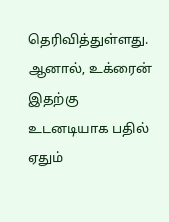தெரிவித்துள்ளது. ஆனால், உக்ரைன் இதற்கு உடனடியாக பதில் ஏதும்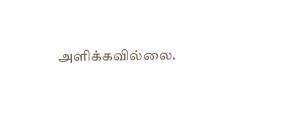அளிக்கவில்லை.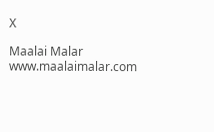X

Maalai Malar
www.maalaimalar.com